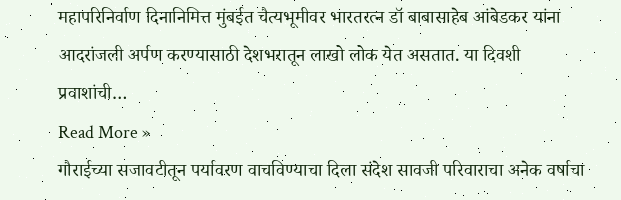महापरिनिर्वाण दिनानिमित्त मुंबईत चैत्यभूमीवर भारतरत्न डॉ बाबासाहेब आंबेडकर यांना आदरांजली अर्पण करण्यासाठी देशभरातून लाखो लोक येत असतात. या दिवशी प्रवाशांची…
Read More »
गौराईच्या सजावटीतून पर्यावरण वाचविण्याचा दिला संदेश सावजी परिवाराचा अनेक वर्षाचा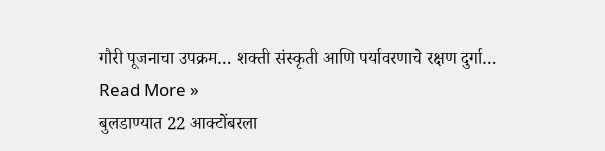गौरी पूजनाचा उपक्रम… शक्ती संस्कृती आणि पर्यावरणाचे रक्षण दुर्गा…
Read More »
बुलडाण्यात 22 आक्टोंबरला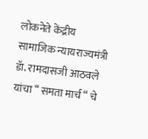लोकनेते केंद्रीय सामाजिक न्यायराज्यमंत्री डॅा. रामदासजी आठवले यांचा “ समता मार्च “ चे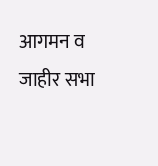आगमन व जाहीर सभा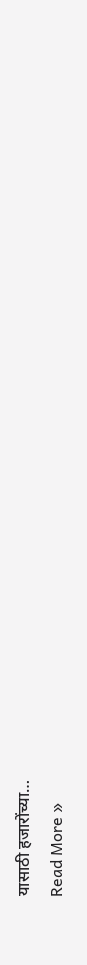यासाठी हजारोंच्या…
Read More »